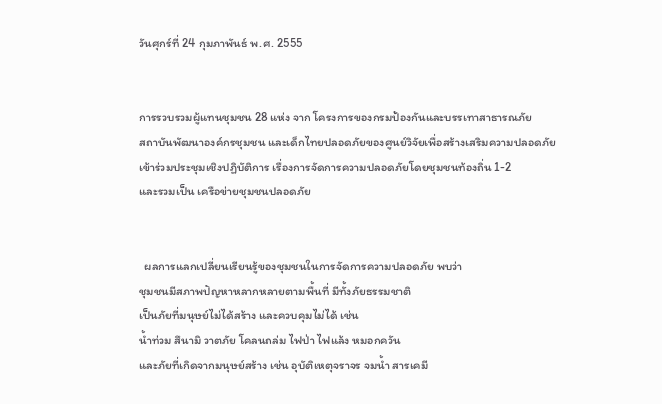วันศุกร์ที่ 24 กุมภาพันธ์ พ.ศ. 2555


การรวบรวมผู้แทนชุมชน 28 แห่ง จาก โครงการของกรมป้องกันและบรรเทาสาธารณภัย
สถาบันพัฒนาองค์กรชุมชน และเด็กไทยปลอดภัยของศูนย์วิจัยเพื่อสร้างเสริมความปลอดภัย
เข้าร่วมประชุมเชิงปฏิบัติการ เรื่องการจัดการความปลอดภัยโดยชุมชนท้องถิ่น 1-2
และรวมเป็น เครือข่ายชุมชนปลอดภัย


  ผลการแลกเปลี่ยนเรียนรู้ของชุมชนในการจัดการความปลอดภัย พบว่า
ชุมชนมีสภาพปัญหาหลากหลายตามพื้นที่ มีทั้งภัยธรรมชาติ
เป็นภัยที่มนุษย์ไม่ได้สร้าง และควบคุมไม่ได้ เช่น
น้ำท่วม สึนามิ วาตภัย โคลนถล่ม ไฟป่า ไฟแล้ง หมอกควัน
และภัยที่เกิดจากมนุษย์สร้าง เช่น อุบัติเหตุจราจร จมน้ำ สารเคมี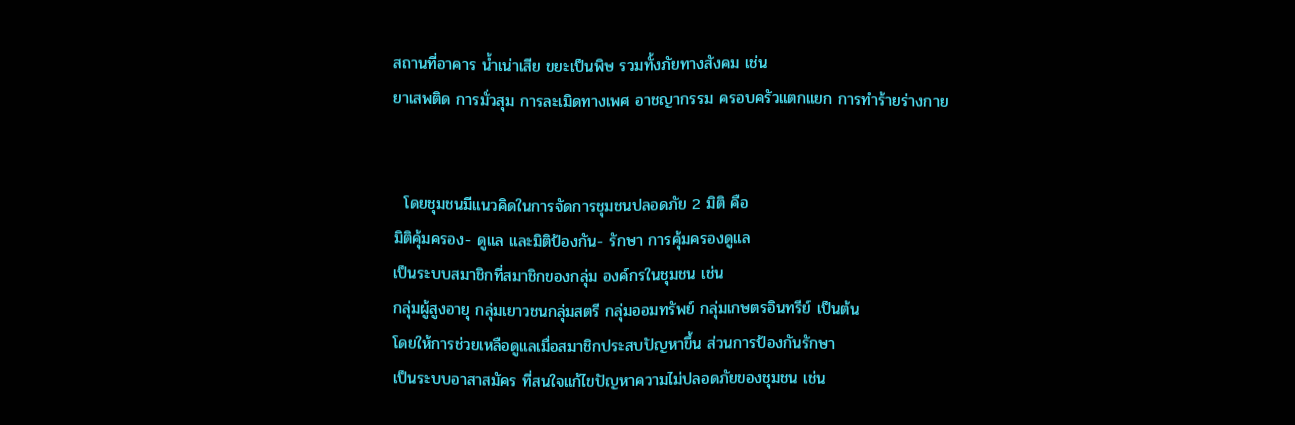สถานที่อาคาร น้ำเน่าเสีย ขยะเป็นพิษ รวมทั้งภัยทางสังคม เช่น
ยาเสพติด การมั่วสุม การละเมิดทางเพศ อาชญากรรม ครอบครัวแตกแยก การทำร้ายร่างกาย


  โดยชุมชนมีแนวคิดในการจัดการชุมชนปลอดภัย 2 มิติ คือ
มิติคุ้มครอง- ดูแล และมิติป้องกัน- รักษา การคุ้มครองดูแล
เป็นระบบสมาชิกที่สมาชิกของกลุ่ม องค์กรในชุมชน เช่น
กลุ่มผู้สูงอายุ กลุ่มเยาวชนกลุ่มสตรี กลุ่มออมทรัพย์ กลุ่มเกษตรอินทรีย์ เป็นต้น
โดยให้การช่วยเหลือดูแลเมื่อสมาชิกประสบปัญหาขึ้น ส่วนการป้องกันรักษา
เป็นระบบอาสาสมัคร ที่สนใจแก้ไขปัญหาความไม่ปลอดภัยของชุมชน เช่น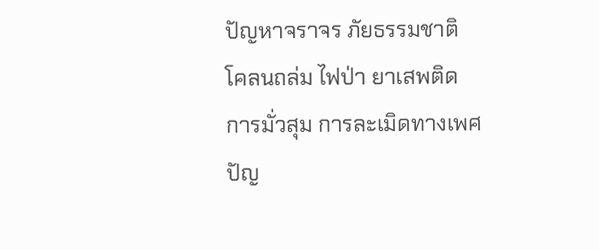ปัญหาจราจร ภัยธรรมชาติ โคลนถล่ม ไฟป่า ยาเสพติด การมั่วสุม การละเมิดทางเพศ
ปัญ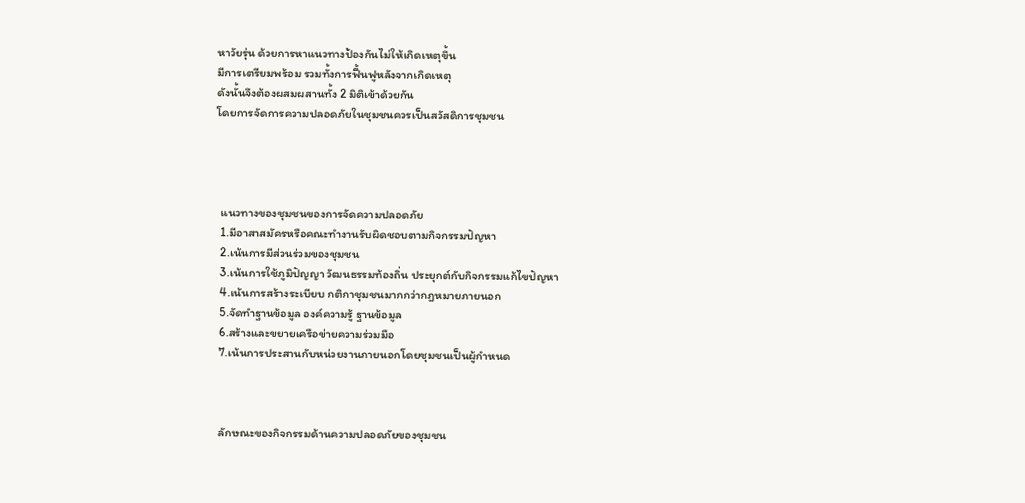หาวัยรุ่น ด้วยการหาแนวทางป้องกันไม่ให้เกิดเหตุขึ้น
มีการเตรียมพร้อม รวมทั้งการฟื้นฟูหลังจากเกิดเหตุ
ดังนั้นจึงต้องผสมผสานทั้ง 2 มิติเข้าด้วยกัน
โดยการจัดการความปลอดภัยในชุมชนควรเป็นสวัสดิการชุมชน




  แนวทางของชุมชนของการจัดความปลอดภัย
  1.มีอาสาสมัครหรือคณะทำงานรับผิดชอบตามกิจกรรมปัญหา
  2.เน้นการมีส่วนร่วมของชุมชน
  3.เน้นการใช้ภูมิปัญญา วัฒนธรรมท้องถิ่น ประยุกต์กับกิจกรรมแก้ไขปัญหา
  4.เน้นการสร้างระเบียบ กติกาชุมชนมากกว่ากฎหมายภายนอก
  5.จัดทำฐานข้อมูล องค์ความรู้ ฐานข้อมูล
  6.สร้างและขยายเครือข่ายความร่วมมือ
  7.เน้นการประสานกับหน่วยงานภายนอกโดยชุมชนเป็นผู้กำหนด



  ลักษณะของกิจกรรมด้านความปลอดภัยของชุมชน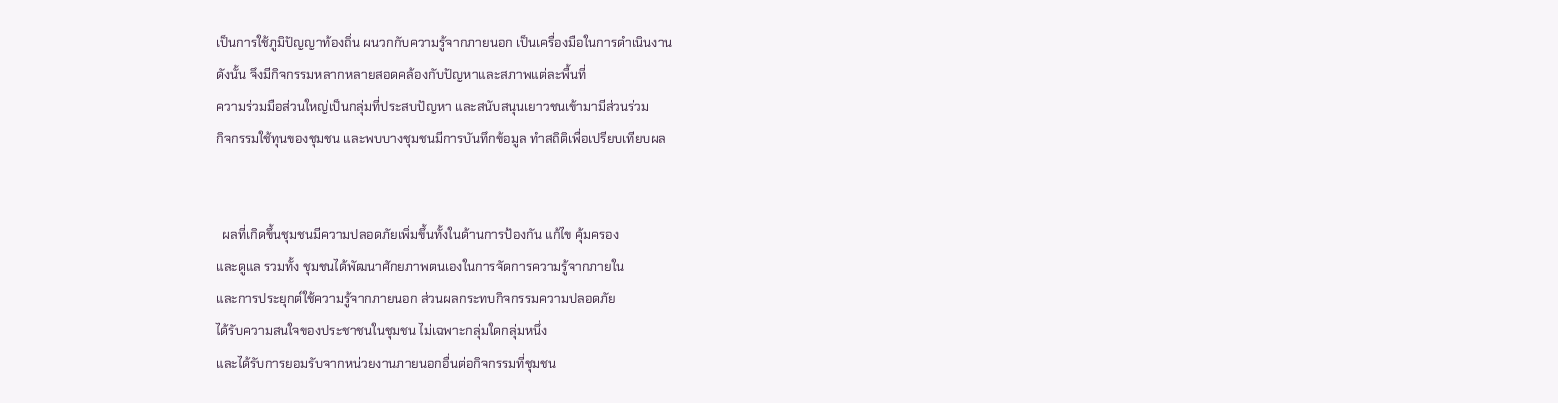เป็นการใช้ภูมิปัญญาท้องถิ่น ผนวกกับความรู้จากภายนอก เป็นเครื่องมือในการดำเนินงาน
ดังนั้น จึงมีกิจกรรมหลากหลายสอดคล้องกับปัญหาและสภาพแต่ละพื้นที่
ความร่วมมือส่วนใหญ่เป็นกลุ่มที่ประสบปัญหา และสนับสนุนเยาวชนเข้ามามีส่วนร่วม
กิจกรรมใช้ทุนของชุมชน และพบบางชุมชนมีการบันทึกข้อมูล ทำสถิติเพื่อเปรียบเทียบผล


  ผลที่เกิดขึ้นชุมชนมีความปลอดภัยเพิ่มขึ้นทั้งในด้านการป้องกัน แก้ไข คุ้มครอง
และดูแล รวมทั้ง ชุมชนได้พัฒนาศักยภาพตนเองในการจัดการความรู้จากภายใน
และการประยุกต์ใช้ความรู้จากภายนอก ส่วนผลกระทบกิจกรรมความปลอดภัย
ได้รับความสนใจของประชาชนในชุมชน ไม่เฉพาะกลุ่มใดกลุ่มหนึ่ง
และได้รับการยอมรับจากหน่วยงานภายนอกอื่นต่อกิจกรรมที่ชุมชน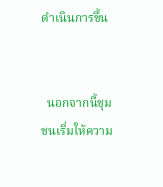ดำเนินการขึ้น


  นอกจากนี้ชุมชนเริ่มให้ความ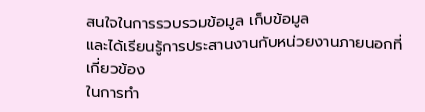สนใจในการรวบรวมข้อมูล เก็บข้อมูล
และได้เรียนรู้การประสานงานกับหน่วยงานภายนอกที่เกี่ยวข้อง
ในการทำ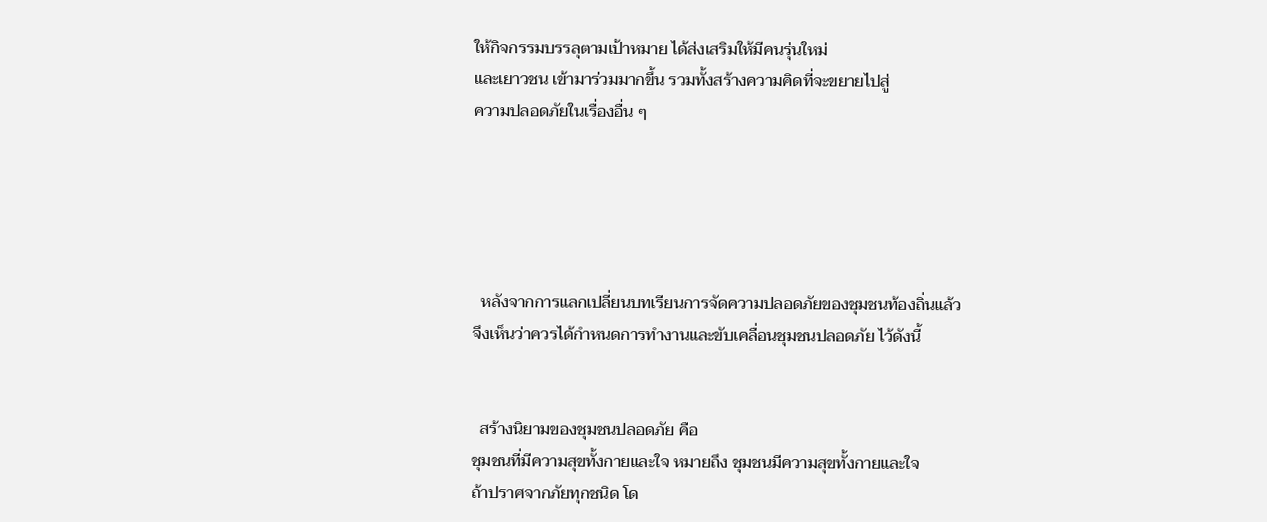ให้กิจกรรมบรรลุตามเป้าหมาย ได้ส่งเสริมให้มีคนรุ่นใหม่
และเยาวชน เข้ามาร่วมมากขึ้น รวมทั้งสร้างความคิดที่จะขยายไปสู่
ความปลอดภัยในเรื่องอื่น ๆ





  หลังจากการแลกเปลี่ยนบทเรียนการจัดความปลอดภัยของชุมชนท้องถิ่นแล้ว
จึงเห็นว่าควรได้กำหนดการทำงานและขับเคลื่อนชุมชนปลอดภัย ไว้ดังนี้


  สร้างนิยามของชุมชนปลอดภัย คือ
ชุมชนที่มีความสุขทั้งกายและใจ หมายถึง ชุมชนมีความสุขทั้งกายและใจ
ถ้าปราศจากภัยทุกชนิด โด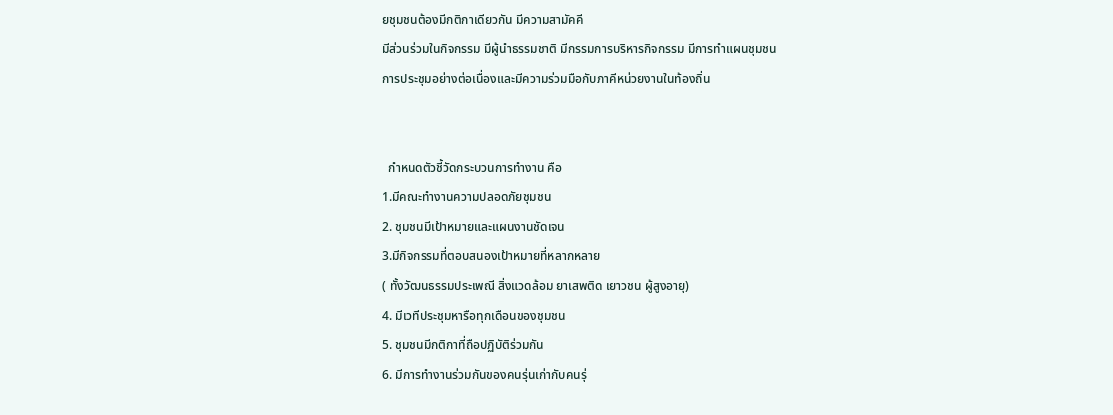ยชุมชนต้องมีกติกาเดียวกัน มีความสามัคคี
มีส่วนร่วมในกิจกรรม มีผู้นำธรรมชาติ มีกรรมการบริหารกิจกรรม มีการทำแผนชุมชน
การประชุมอย่างต่อเนื่องและมีความร่วมมือกับภาคีหน่วยงานในท้องถิ่น


  กำหนดตัวชี้วัดกระบวนการทำงาน คือ
1.มีคณะทำงานความปลอดภัยชุมชน
2. ชุมชนมีเป้าหมายและแผนงานชัดเจน
3.มีกิจกรรมที่ตอบสนองเป้าหมายที่หลากหลาย
( ทั้งวัฒนธรรมประเพณี สิ่งแวดล้อม ยาเสพติด เยาวชน ผู้สูงอายุ)
4. มีเวทีประชุมหารือทุกเดือนของชุมชน
5. ชุมชนมีกติกาที่ถือปฏิบัติร่วมกัน
6. มีการทำงานร่วมกันของคนรุ่นเก่ากับคนรุ่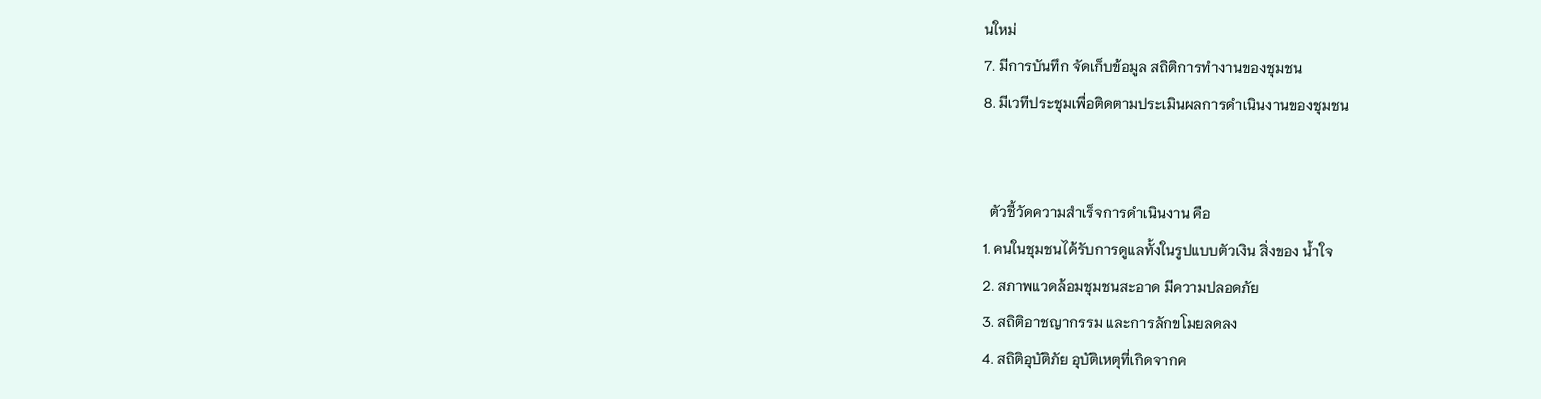นใหม่
7. มีการบันทึก จัดเก็บข้อมูล สถิติการทำงานของชุมชน
8. มีเวทีประชุมเพื่อติดตามประเมินผลการดำเนินงานของชุมชน


  ตัวชี้วัดความสำเร็จการดำเนินงาน คือ
1. คนในชุมชนได้รับการดูแลทั้งในรูปแบบตัวเงิน สิ่งของ น้ำใจ
2. สภาพแวดล้อมชุมชนสะอาด มีความปลอดภัย
3. สถิติอาชญากรรม และการลักขโมยลดลง
4. สถิติอุบัติภัย อุบัติเหตุที่เกิดจากค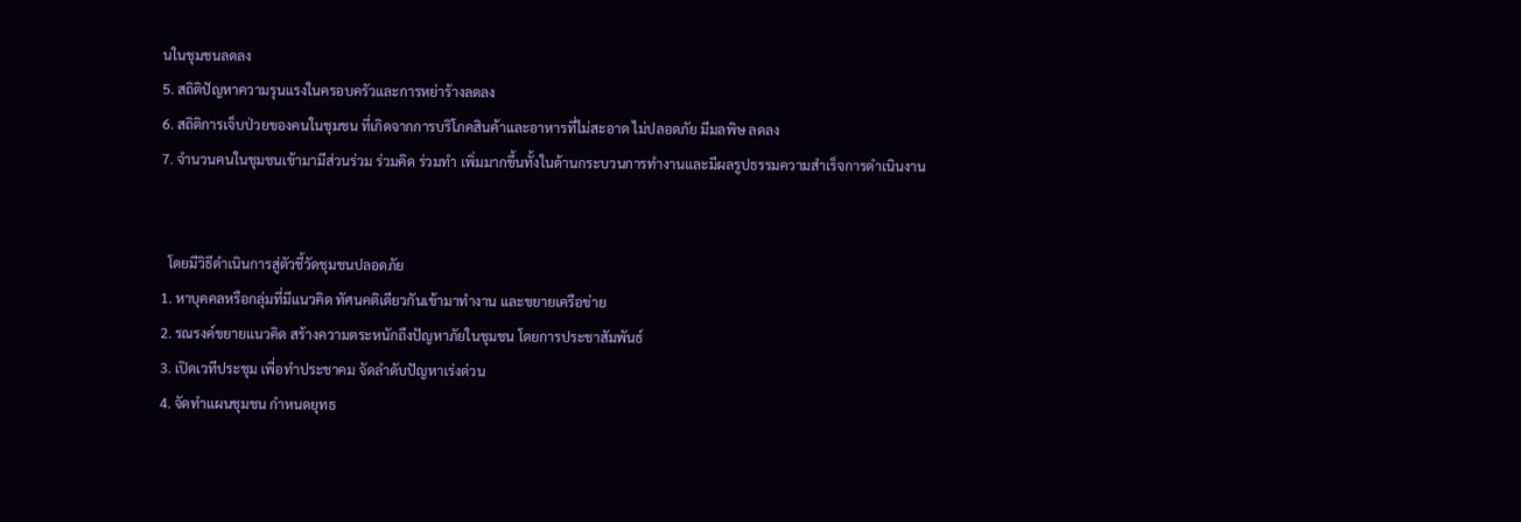นในชุมชนลดลง
5. สถิติปัญหาความรุนแรงในครอบครัวและการหย่าร้างลดลง
6. สถิติการเจ็บป่วยของคนในชุมชน ที่เกิดจากการบริโภคสินค้าและอาหารที่ไม่สะอาด ไม่ปลอดภัย มีมลพิษ ลดลง
7. จำนวนคนในชุมชนเข้ามามีส่วนร่วม ร่วมคิด ร่วมทำ เพิ่มมากขึ้นทั้งในด้านกระบวนการทำงานและมีผลรูปธรรมความสำเร็จการดำเนินงาน


  โดยมีวิธีดำเนินการสู่ตัวชี้วัดชุมชนปลอดภัย
1. หาบุคคลหรือกลุ่มที่มีแนวคิด ทัศนคติเดียวกันเข้ามาทำงาน และขยายเครือข่าย
2. รณรงค์ขยายแนวคิด สร้างความตระหนักถึงปัญหาภัยในชุมชน โดยการประชาสัมพันธ์
3. เปิดเวทีประชุม เพื่อทำประชาคม จัดลำดับปัญหาเร่งด่วน
4. จัดทำแผนชุมชน กำหนดยุทธ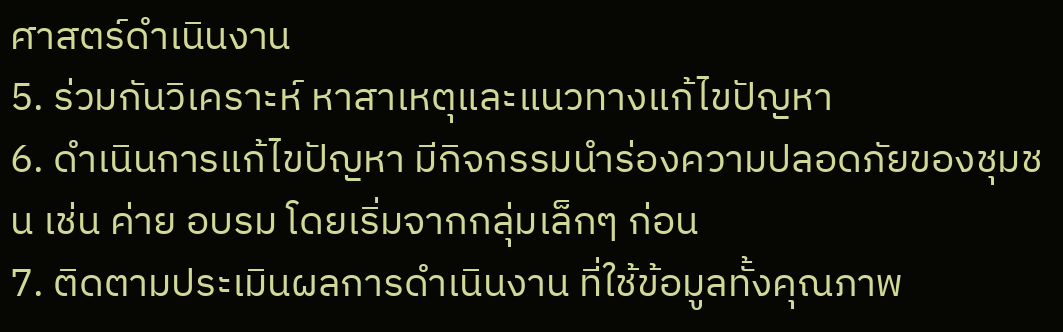ศาสตร์ดำเนินงาน
5. ร่วมกันวิเคราะห์ หาสาเหตุและแนวทางแก้ไขปัญหา
6. ดำเนินการแก้ไขปัญหา มีกิจกรรมนำร่องความปลอดภัยของชุมชน เช่น ค่าย อบรม โดยเริ่มจากกลุ่มเล็กๆ ก่อน
7. ติดตามประเมินผลการดำเนินงาน ที่ใช้ข้อมูลทั้งคุณภาพ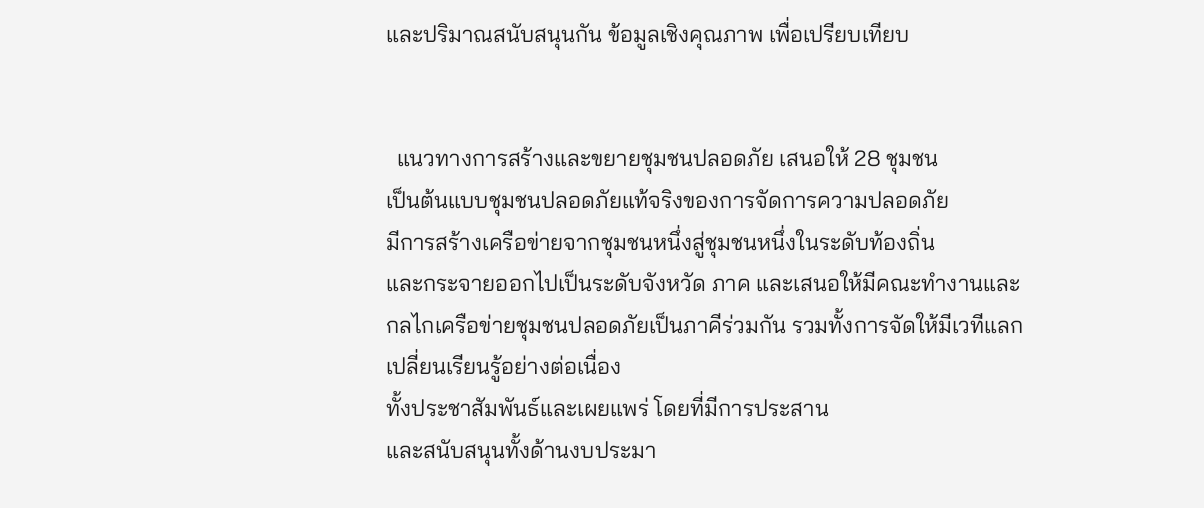และปริมาณสนับสนุนกัน ข้อมูลเชิงคุณภาพ เพื่อเปรียบเทียบ


  แนวทางการสร้างและขยายชุมชนปลอดภัย เสนอให้ 28 ชุมชน
เป็นต้นแบบชุมชนปลอดภัยแท้จริงของการจัดการความปลอดภัย
มีการสร้างเครือข่ายจากชุมชนหนึ่งสู่ชุมชนหนึ่งในระดับท้องถิ่น
และกระจายออกไปเป็นระดับจังหวัด ภาค และเสนอให้มีคณะทำงานและ
กลไกเครือข่ายชุมชนปลอดภัยเป็นภาคีร่วมกัน รวมทั้งการจัดให้มีเวทีแลก
เปลี่ยนเรียนรู้อย่างต่อเนื่อง
ทั้งประชาสัมพันธ์และเผยแพร่ โดยที่มีการประสาน
และสนับสนุนทั้งด้านงบประมา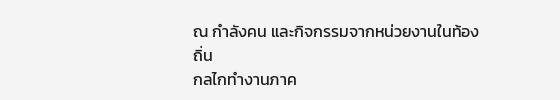ณ กำลังคน และกิจกรรมจากหน่วยงานในท้องถิ่น
กลไกทำงานภาค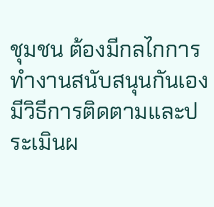ชุมชน ต้องมีกลไกการทำงานสนับสนุนกันเอง
มีวิธีการติดตามและประเมินผ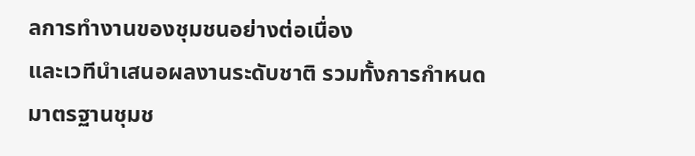ลการทำงานของชุมชนอย่างต่อเนื่อง
และเวทีนำเสนอผลงานระดับชาติ รวมทั้งการกำหนดมาตรฐานชุมช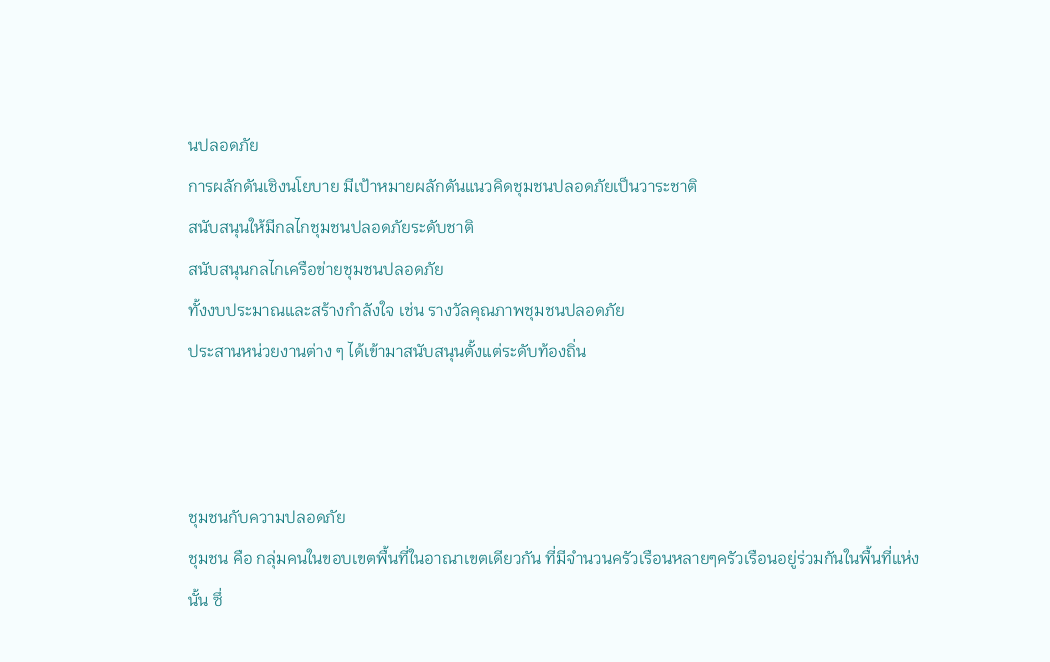นปลอดภัย
การผลักดันเชิงนโยบาย มีเป้าหมายผลักดันแนวคิดชุมชนปลอดภัยเป็นวาระชาติ
สนับสนุนให้มีกลไกชุมชนปลอดภัยระดับชาติ
สนับสนุนกลไกเครือข่ายชุมชนปลอดภัย
ทั้งงบประมาณและสร้างกำลังใจ เช่น รางวัลคุณภาพชุมชนปลอดภัย
ประสานหน่วยงานต่าง ๆ ได้เข้ามาสนับสนุนตั้งแต่ระดับท้องถิ่น



ชุมชนกับความปลอดภัย
ชุมชน คือ กลุ่มคนในขอบเขตพื้นที่ในอาณาเขตเดียวกัน ที่มีจำนวนครัวเรือนหลายๆครัวเรือนอยู่ร่วมกันในพื้นที่แห่งนั้น ซึ่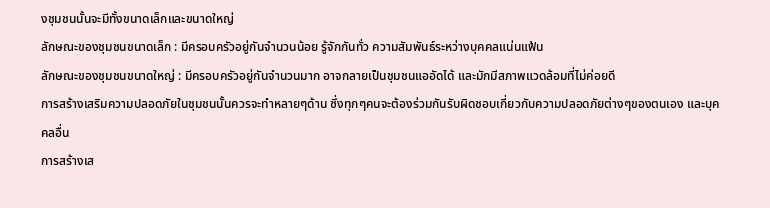งชุมชนนั้นจะมีทั้งขนาดเล็กและขนาดใหญ่
ลักษณะของชุมชนขนาดเล็ก : มีครอบครัวอยู่กันจำนวนน้อย รู้จักกันทั่ว ความสัมพันธ์ระหว่างบุคคลแน่นแฟ้น
ลักษณะของชุมชนขนาดใหญ่ : มีครอบครัวอยู่กันจำนวนมาก อาจกลายเป็นชุมชนแออัดได้ และมักมีสภาพแวดล้อมที่ไม่ค่อยดี
การสร้างเสริมความปลอดภัยในชุมชนนั้นควรจะทำหลายๆด้าน ซึ่งทุกๆคนจะต้องร่วมกันรับผิดชอบเกี่ยวกับความปลอดภัยต่างๆของตนเอง และบุคคลอื่น
การสร้างเส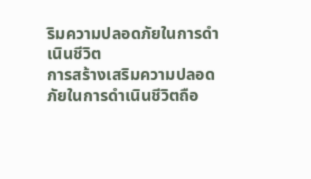ริมความปลอดภัยในการดำเนินชีวิต
การสร้างเสริมความปลอดภัยในการดำเนินชีวิตถือ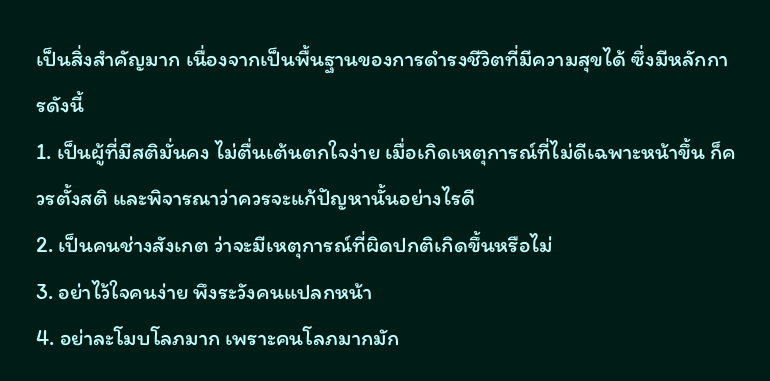เป็นสิ่งสำคัญมาก เนื่องจากเป็นพื้นฐานของการดำรงชีวิตที่มีความสุขได้ ซึ่งมีหลักการดังนี้
1. เป็นผู้ที่มีสติมั่นคง ไม่ตื่นเต้นตกใจง่าย เมื่อเกิดเหตุการณ์ที่ไม่ดีเฉพาะหน้าขึ้น ก็ควรตั้งสติ และพิจารณาว่าควรจะแก้ปัญหานั้นอย่างไรดี
2. เป็นคนช่างสังเกต ว่าจะมีเหตุการณ์ที่ผิดปกติเกิดขึ้นหรือไม่
3. อย่าไว้ใจคนง่าย พึงระวังคนแปลกหน้า
4. อย่าละโมบโลภมาก เพราะคนโลภมากมัก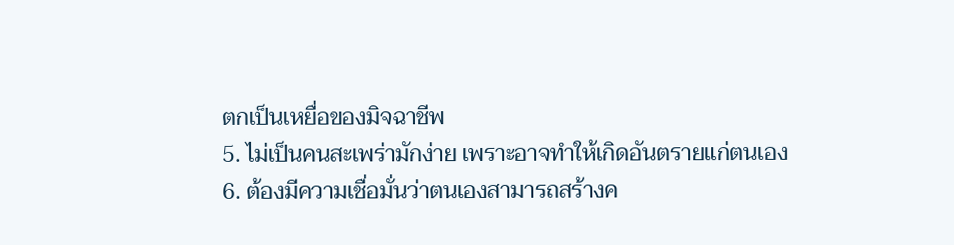ตกเป็นเหยื่อของมิจฉาชีพ
5. ไม่เป็นคนสะเพร่ามักง่าย เพราะอาจทำให้เกิดอันตรายแก่ตนเอง
6. ต้องมีความเชื่อมั่นว่าตนเองสามารถสร้างค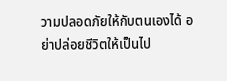วามปลอดภัยให้กับตนเองได้ อย่าปล่อยชีวิตให้เป็นไป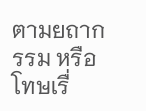ตามยถากรรม หรือโทษเรื่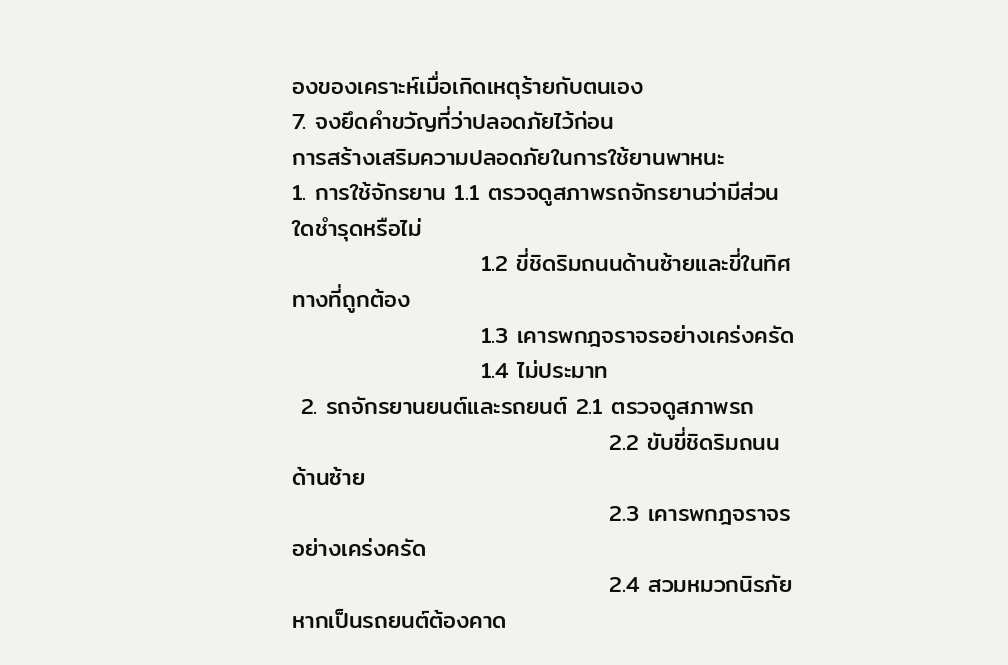องของเคราะห์เมื่อเกิดเหตุร้ายกับตนเอง
7. จงยึดคำขวัญที่ว่าปลอดภัยไว้ก่อน
การสร้างเสริมความปลอดภัยในการใช้ยานพาหนะ
1. การใช้จักรยาน 1.1 ตรวจดูสภาพรถจักรยานว่ามีส่วนใดชำรุดหรือไม่
                      1.2 ขี่ชิดริมถนนด้านซ้ายและขี่ในทิศทางที่ถูกต้อง
                      1.3 เคารพกฎจราจรอย่างเคร่งครัด
                      1.4 ไม่ประมาท
 2. รถจักรยานยนต์และรถยนต์ 2.1 ตรวจดูสภาพรถ
                                     2.2 ขับขี่ชิดริมถนนด้านซ้าย
                                     2.3 เคารพกฎจราจรอย่างเคร่งครัด
                                     2.4 สวมหมวกนิรภัย หากเป็นรถยนต์ต้องคาด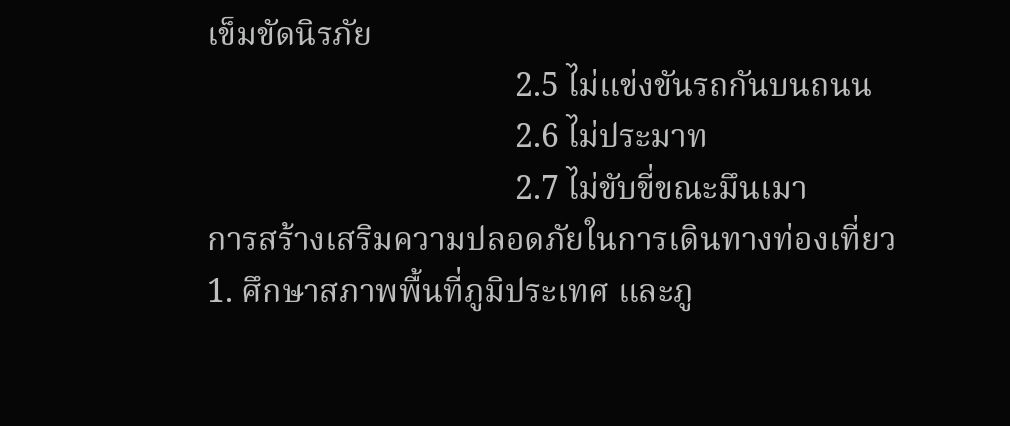เข็มขัดนิรภัย
                                     2.5 ไม่แข่งขันรถกันบนถนน
                                     2.6 ไม่ประมาท
                                     2.7 ไม่ขับขี่ขณะมึนเมา
การสร้างเสริมความปลอดภัยในการเดินทางท่องเที่ยว
1. ศึกษาสภาพพื้นที่ภูมิประเทศ และภู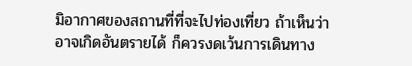มิอากาศของสถานที่ที่จะไปท่องเที่ยว ถ้าเห็นว่าอาจเกิดอันตรายได้ ก็ควรงดเว้นการเดินทาง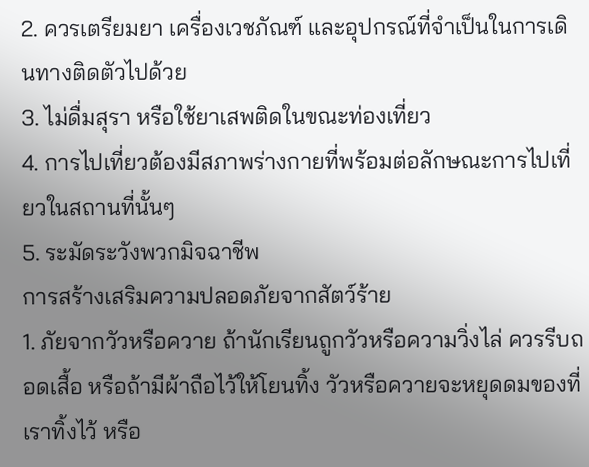2. ควรเตรียมยา เครื่องเวชภัณฑ์ และอุปกรณ์ที่จำเป็นในการเดินทางติดตัวไปด้วย
3. ไม่ดื่มสุรา หรือใช้ยาเสพติดในขณะท่องเที่ยว
4. การไปเที่ยวต้องมีสภาพร่างกายที่พร้อมต่อลักษณะการไปเที่ยวในสถานที่นั้นๆ
5. ระมัดระวังพวกมิจฉาชีพ
การสร้างเสริมความปลอดภัยจากสัตว์ร้าย
1. ภัยจากวัวหรือควาย ถ้านักเรียนถูกวัวหรือความวิ่งไล่ ควรรีบถอดเสื้อ หรือถ้ามีผ้าถือไว้ให้โยนทิ้ง วัวหรือควายจะหยุดดมของที่เราทิ้งไว้ หรือ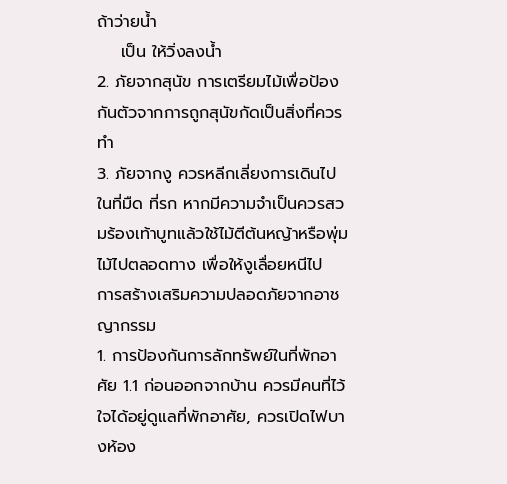ถ้าว่ายน้ำ
    เป็น ให้วิ่งลงน้ำ
2. ภัยจากสุนัข การเตรียมไม้เพื่อป้องกันตัวจากการถูกสุนัขกัดเป็นสิ่งที่ควรทำ
3. ภัยจากงู ควรหลีกเลี่ยงการเดินไปในที่มืด ที่รก หากมีความจำเป็นควรสวมร้องเท้าบูทแล้วใช้ไม้ตีต้นหญ้าหรือพุ่มไม้ไปตลอดทาง เพื่อให้งูเลื่อยหนีไป
การสร้างเสริมความปลอดภัยจากอาชญากรรม
1. การป้องกันการลักทรัพย์ในที่พักอาศัย 1.1 ก่อนออกจากบ้าน ควรมีคนที่ไว้ใจได้อยู่ดูแลที่พักอาศัย, ควรเปิดไฟบางห้อง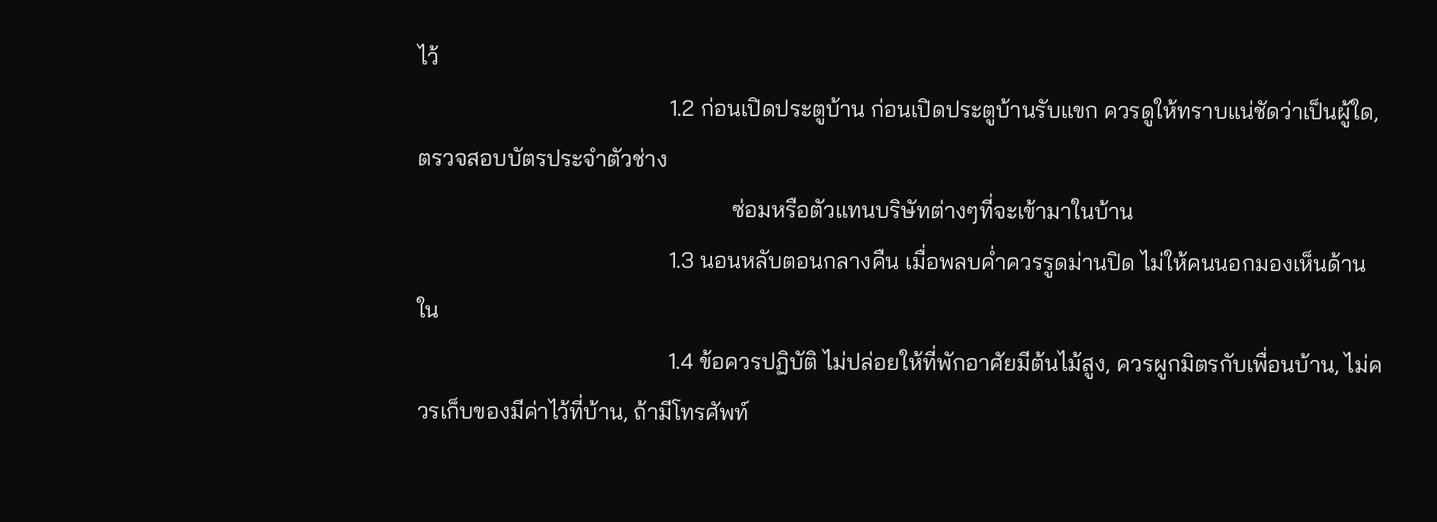ไว้
                                            1.2 ก่อนเปิดประตูบ้าน ก่อนเปิดประตูบ้านรับแขก ควรดูให้ทราบแน่ชัดว่าเป็นผู้ใด, ตรวจสอบบัตรประจำตัวช่าง
                                                       ซ่อมหรือตัวแทนบริษัทต่างๆที่จะเข้ามาในบ้าน
                                            1.3 นอนหลับตอนกลางคืน เมื่อพลบค่ำควรรูดม่านปิด ไม่ให้คนนอกมองเห็นด้านใน
                                            1.4 ข้อควรปฏิบัติ ไม่ปล่อยให้ที่พักอาศัยมีต้นไม้สูง, ควรผูกมิตรกับเพื่อนบ้าน, ไม่ควรเก็บของมีค่าไว้ที่บ้าน, ถ้ามีโทรศัพท์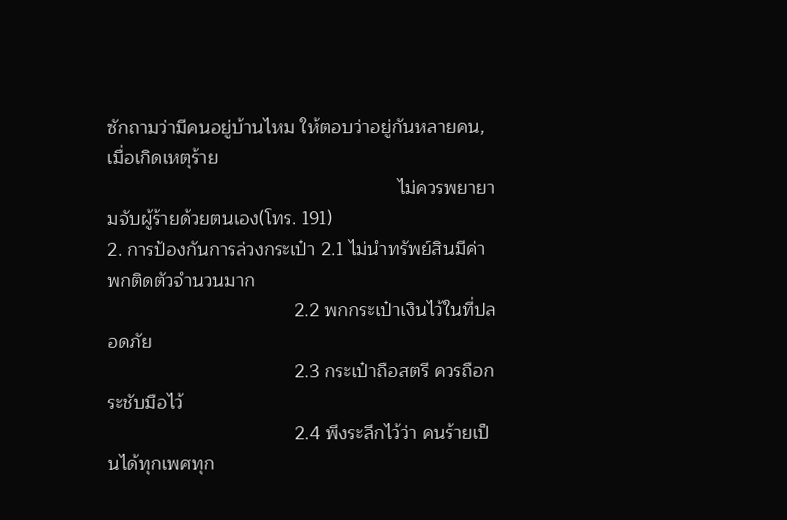ซักถามว่ามีคนอยู่บ้านไหม ให้ตอบว่าอยู่กันหลายคน, เมื่อเกิดเหตุร้าย
                                                        ไม่ควรพยายามจับผู้ร้ายด้วยตนเอง(โทร. 191)
2. การป้องกันการล่วงกระเป๋า 2.1 ไม่นำทรัพย์สินมีค่าพกติดตัวจำนวนมาก
                                    2.2 พกกระเป๋าเงินไว้ในที่ปลอดภัย
                                    2.3 กระเป๋าถือสตรี ควรถือกระชับมือไว้
                                    2.4 พึงระลึกไว้ว่า คนร้ายเป็นได้ทุกเพศทุก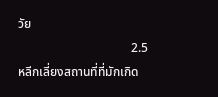วัย
                                    2.5 หลีกเลี่ยงสถานที่ที่มักเกิด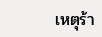เหตุร้า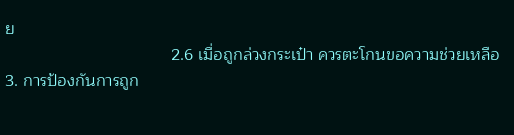ย
                                    2.6 เมื่อถูกล่วงกระเป๋า ควรตะโกนขอความช่วยเหลือ
3. การป้องกันการถูก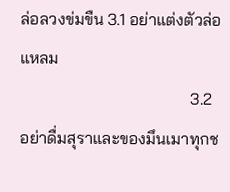ล่อลวงข่มขืน 3.1 อย่าแต่งตัวล่อแหลม
                                         3.2 อย่าดื่มสุราและของมึนเมาทุกช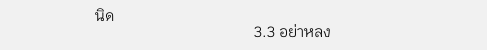นิด
                                         3.3 อย่าหลง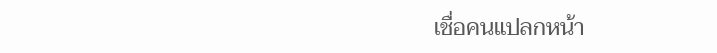เชื่อคนแปลกหน้า